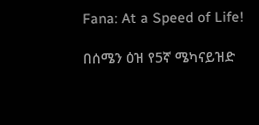Fana: At a Speed of Life!

በሰሜን ዕዝ የ5ኛ ሜካናይዝድ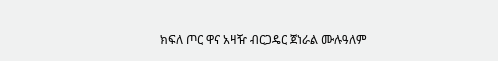ክፍለ ጦር ዋና አዛዥ ብርጋዴር ጀነራል ሙሉዓለም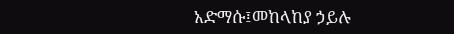አድማሱ፤መከላከያ ኃይሉ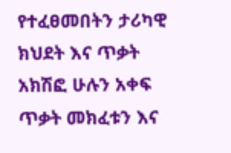የተፈፀመበትን ታሪካዊ ክህደት እና ጥቃት አክሽፎ ሁሉን አቀፍ ጥቃት መክፈቱን እና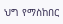ህግ የማስከበር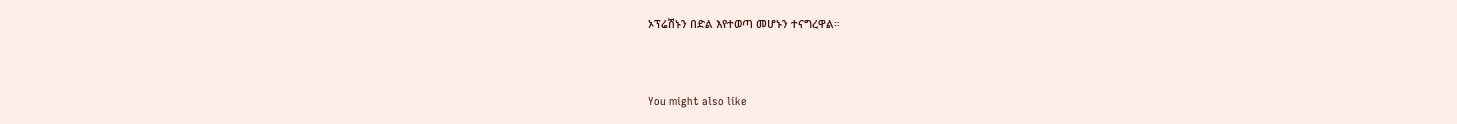ኦፕሬሽኑን በድል እየተወጣ መሆኑን ተናግረዋል።



You might also like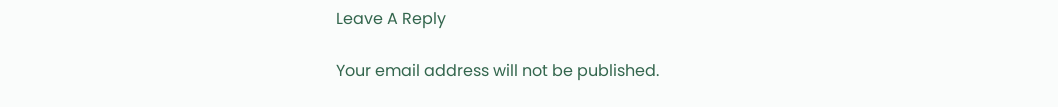Leave A Reply

Your email address will not be published.